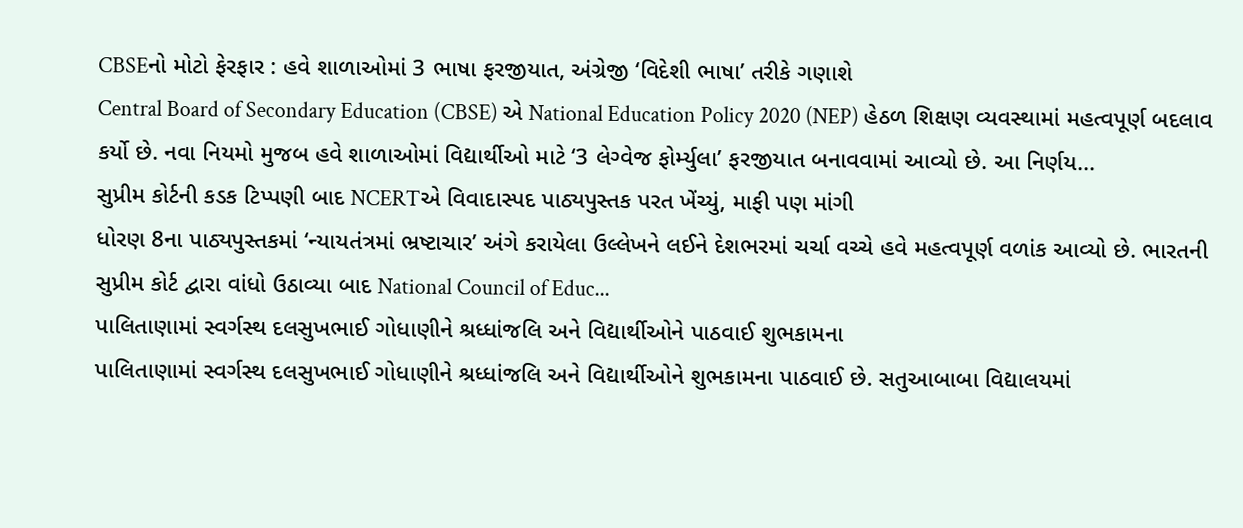CBSEનો મોટો ફેરફાર : હવે શાળાઓમાં 3 ભાષા ફરજીયાત, અંગ્રેજી ‘વિદેશી ભાષા’ તરીકે ગણાશે
Central Board of Secondary Education (CBSE) એ National Education Policy 2020 (NEP) હેઠળ શિક્ષણ વ્યવસ્થામાં મહત્વપૂર્ણ બદલાવ કર્યો છે. નવા નિયમો મુજબ હવે શાળાઓમાં વિદ્યાર્થીઓ માટે ‘3 લેગ્વેજ ફોર્મ્યુલા’ ફરજીયાત બનાવવામાં આવ્યો છે. આ નિર્ણય...
સુપ્રીમ કોર્ટની કડક ટિપ્પણી બાદ NCERTએ વિવાદાસ્પદ પાઠ્યપુસ્તક પરત ખેંચ્યું, માફી પણ માંગી
ધોરણ 8ના પાઠ્યપુસ્તકમાં ‘ન્યાયતંત્રમાં ભ્રષ્ટાચાર’ અંગે કરાયેલા ઉલ્લેખને લઈને દેશભરમાં ચર્ચા વચ્ચે હવે મહત્વપૂર્ણ વળાંક આવ્યો છે. ભારતની સુપ્રીમ કોર્ટ દ્વારા વાંધો ઉઠાવ્યા બાદ National Council of Educ...
પાલિતાણામાં સ્વર્ગસ્થ દલસુખભાઈ ગોધાણીને શ્રધ્ધાંજલિ અને વિદ્યાર્થીઓને પાઠવાઈ શુભકામના
પાલિતાણામાં સ્વર્ગસ્થ દલસુખભાઈ ગોધાણીને શ્રધ્ધાંજલિ અને વિદ્યાર્થીઓને શુભકામના પાઠવાઈ છે. સતુઆબાબા વિદ્યાલયમાં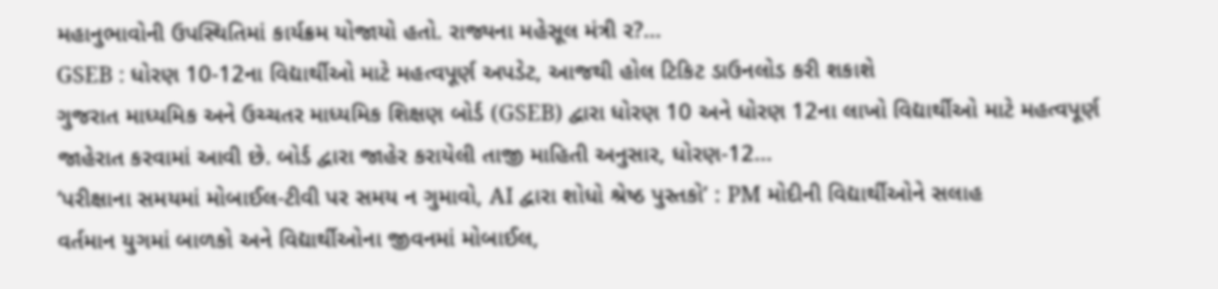મહાનુભાવોની ઉપસ્થિતિમાં કાર્યક્રમ યોજાયો હતો. રાજ્યના મહેસૂલ મંત્રી ર?...
GSEB : ધોરણ 10-12ના વિદ્યાર્થીઓ માટે મહત્વપૂર્ણ અપડેટ, આજથી હોલ ટિકિટ ડાઉનલોડ કરી શકાશે
ગુજરાત માધ્યમિક અને ઉચ્ચતર માધ્યમિક શિક્ષણ બોર્ડ (GSEB) દ્વારા ધોરણ 10 અને ધોરણ 12ના લાખો વિદ્યાર્થીઓ માટે મહત્વપૂર્ણ જાહેરાત કરવામાં આવી છે. બોર્ડ દ્વારા જાહેર કરાયેલી તાજી માહિતી અનુસાર, ધોરણ-12...
‘પરીક્ષાના સમયમાં મોબાઈલ-ટીવી પર સમય ન ગુમાવો, AI દ્વારા શોધો શ્રેષ્ઠ પુસ્તકો’ : PM મોદીની વિદ્યાર્થીઓને સલાહ
વર્તમાન યુગમાં બાળકો અને વિદ્યાર્થીઓના જીવનમાં મોબાઈલ,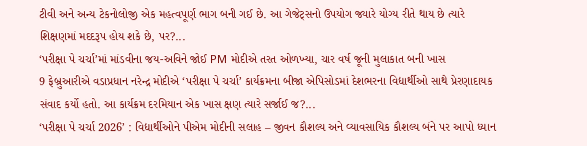ટીવી અને અન્ય ટેકનોલોજી એક મહત્વપૂર્ણ ભાગ બની ગઈ છે. આ ગેજેટ્સનો ઉપયોગ જ્યારે યોગ્ય રીતે થાય છે ત્યારે શિક્ષણમાં મદદરૂપ હોય શકે છે, પર?...
‘પરીક્ષા પે ચર્ચા’માં માંડવીના જય-અવિને જોઈ PM મોદીએ તરત ઓળખ્યા, ચાર વર્ષ જૂની મુલાકાત બની ખાસ
9 ફેબ્રુઆરીએ વડાપ્રધાન નરેન્દ્ર મોદીએ ‘પરીક્ષા પે ચર્ચા’ કાર્યક્રમના બીજા એપિસોડમાં દેશભરના વિદ્યાર્થીઓ સાથે પ્રેરણાદાયક સંવાદ કર્યો હતો. આ કાર્યક્રમ દરમિયાન એક ખાસ ક્ષણ ત્યારે સર્જાઈ જ?...
‘પરીક્ષા પે ચર્ચા 2026’ : વિદ્યાર્થીઓને પીએમ મોદીની સલાહ – જીવન કૌશલ્ય અને વ્યાવસાયિક કૌશલ્ય બંને પર આપો ધ્યાન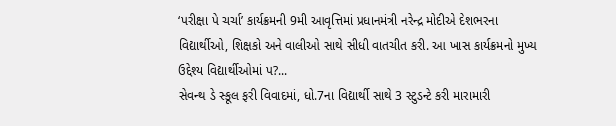‘પરીક્ષા પે ચર્ચા’ કાર્યક્રમની 9મી આવૃત્તિમાં પ્રધાનમંત્રી નરેન્દ્ર મોદીએ દેશભરના વિદ્યાર્થીઓ, શિક્ષકો અને વાલીઓ સાથે સીધી વાતચીત કરી. આ ખાસ કાર્યક્રમનો મુખ્ય ઉદ્દેશ્ય વિદ્યાર્થીઓમાં પ?...
સેવન્થ ડે સ્કૂલ ફરી વિવાદમાં, ધો.7ના વિદ્યાર્થી સાથે 3 સ્ટુડન્ટે કરી મારામારી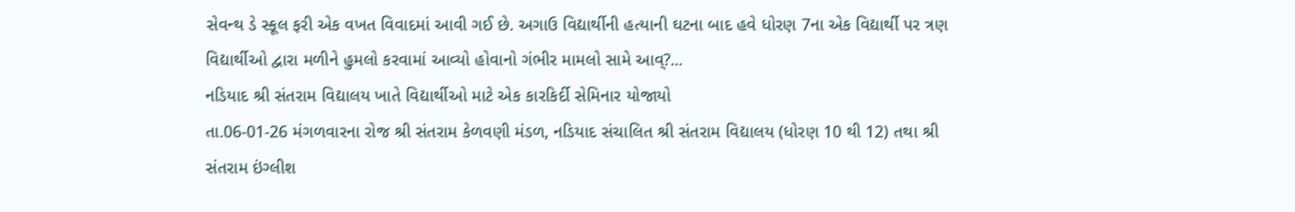સેવન્થ ડે સ્કૂલ ફરી એક વખત વિવાદમાં આવી ગઈ છે. અગાઉ વિદ્યાર્થીની હત્યાની ઘટના બાદ હવે ધોરણ 7ના એક વિદ્યાર્થી પર ત્રણ વિદ્યાર્થીઓ દ્વારા મળીને હુમલો કરવામાં આવ્યો હોવાનો ગંભીર મામલો સામે આવ્?...
નડિયાદ શ્રી સંતરામ વિદ્યાલય ખાતે વિદ્યાર્થીઓ માટે એક કારકિર્દી સેમિનાર યોજાયો
તા.06-01-26 મંગળવારના રોજ શ્રી સંતરામ કેળવણી મંડળ, નડિયાદ સંચાલિત શ્રી સંતરામ વિદ્યાલય (ધોરણ 10 થી 12) તથા શ્રી સંતરામ ઇંગ્લીશ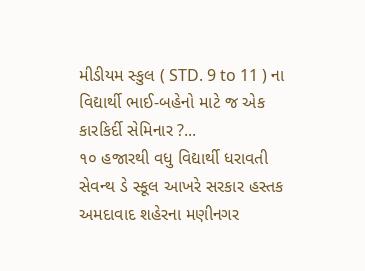મીડીયમ સ્કુલ ( STD. 9 to 11 ) ના વિદ્યાર્થી ભાઈ-બહેનો માટે જ એક કારકિર્દી સેમિનાર ?...
૧૦ હજારથી વધુ વિદ્યાર્થી ધરાવતી સેવન્થ ડે સ્કૂલ આખરે સરકાર હસ્તક
અમદાવાદ શહેરના મણીનગર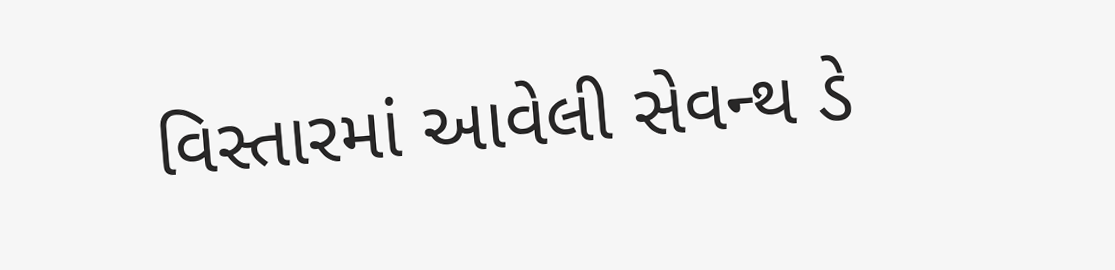વિસ્તારમાં આવેલી સેવન્થ ડે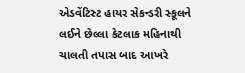એડવેંટિસ્ટ હાયર સેકન્ડરી સ્કૂલને લઈને છેલ્લા કેટલાક મહિનાથી ચાલતી તપાસ બાદ આખરે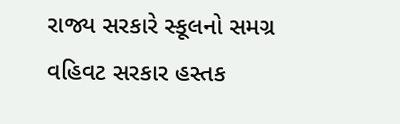રાજ્ય સરકારે સ્કૂલનો સમગ્ર વહિવટ સરકાર હસ્તક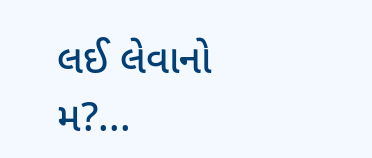લઈ લેવાનો મ?...